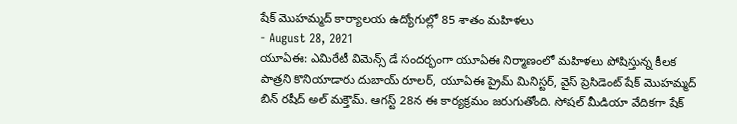షేక్ మొహమ్మద్ కార్యాలయ ఉద్యోగుల్లో 85 శాతం మహిళలు
- August 28, 2021
యూఏఈ: ఎమిరేటీ విమెన్స్ డే సందర్భంగా యూఏఈ నిర్మాణంలో మహిళలు పోషిస్తున్న కీలక పాత్రని కొనియాడారు దుబాయ్ రూలర్, యూఏఈ ప్రైమ్ మినిస్టర్, వైస్ ప్రెసిడెంట్ షేక్ మొహమ్మద్ బిన్ రషీద్ అల్ మక్తౌమ్. ఆగస్ట్ 28న ఈ కార్యక్రమం జరుగుతోంది. సోషల్ మీడియా వేదికగా షేక్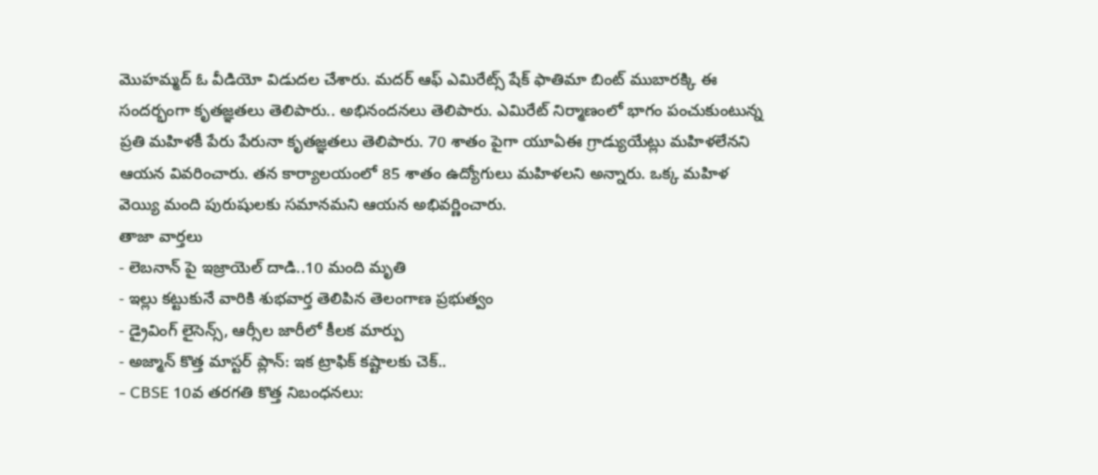మొహమ్మద్ ఓ వీడియో విడుదల చేశారు. మదర్ ఆఫ్ ఎమిరేట్స్ షేక్ ఫాతిమా బింట్ ముబారక్కి ఈ సందర్భంగా కృతజ్ఞతలు తెలిపారు.. అభినందనలు తెలిపారు. ఎమిరేట్ నిర్మాణంలో భాగం పంచుకుంటున్న ప్రతి మహిళకీ పేరు పేరునా కృతజ్ఞతలు తెలిపారు. 70 శాతం పైగా యూఏఈ గ్రాడ్యుయేట్లు మహిళలేనని ఆయన వివరించారు. తన కార్యాలయంలో 85 శాతం ఉద్యోగులు మహిళలని అన్నారు. ఒక్క మహిళ వెయ్యి మంది పురుషులకు సమానమని ఆయన అభివర్ణించారు.
తాజా వార్తలు
- లెబనాన్ పై ఇజ్రాయెల్ దాడి..10 మంది మృతి
- ఇల్లు కట్టుకునే వారికి శుభవార్త తెలిపిన తెలంగాణ ప్రభుత్వం
- డ్రైవింగ్ లైసెన్స్, ఆర్సీల జారీలో కీలక మార్పు
- అజ్మాన్ కొత్త మాస్టర్ ప్లాన్: ఇక ట్రాఫిక్ కష్టాలకు చెక్..
- CBSE 10వ తరగతి కొత్త నిబంధనలు: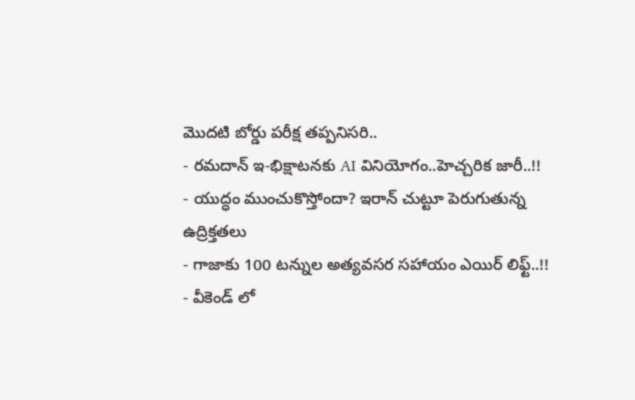మొదటి బోర్డు పరీక్ష తప్పనిసరి..
- రమదాన్ ఇ-భిక్షాటనకు AI వినియోగం..హెచ్చరిక జారీ..!!
- యుద్ధం ముంచుకొస్తోందా? ఇరాన్ చుట్టూ పెరుగుతున్న ఉద్రిక్తతలు
- గాజాకు 100 టన్నుల అత్యవసర సహాయం ఎయిర్ లిఫ్ట్..!!
- వీకెండ్ లో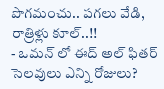పొగమంచు.. పగలు వేడి, రాత్రిళ్లు కూల్..!!
- ఒమన్ లో ఈద్ అల్ ఫితర్ సెలవులు ఎన్ని రోజులు?